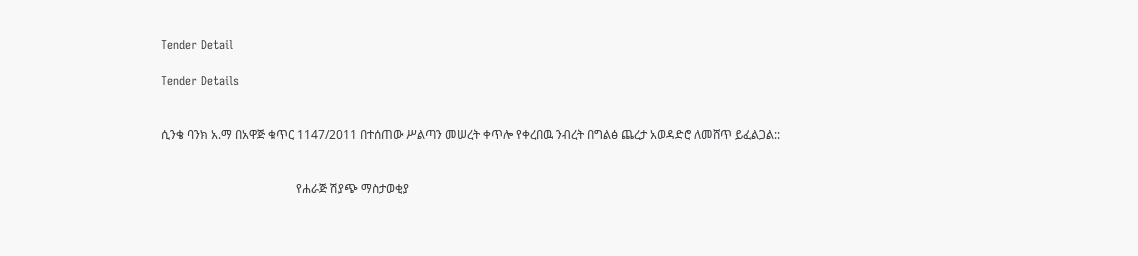Tender Detail

Tender Details


ሲንቄ ባንክ አ.ማ በአዋጅ ቁጥር 1147/2011 በተሰጠው ሥልጣን መሠረት ቀጥሎ የቀረበዉ ንብረት በግልፅ ጨረታ አወዳድሮ ለመሸጥ ይፈልጋል::


                                             የሐራጅ ሽያጭ ማስታወቂያ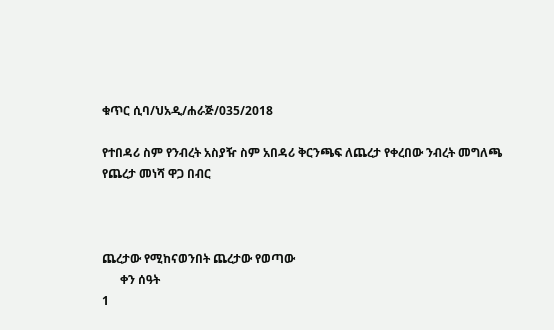ቁጥር ሲባ/ህአዲ/ሐራጅ/035/2018

የተበዳሪ ስም የንብረት አስያዥ ስም አበዳሪ ቅርንጫፍ ለጨረታ የቀረበው ንብረት መግለጫ የጨረታ መነሻ ዋጋ በብር



ጨረታው የሚከናወንበት ጨረታው የወጣው
      ቀን ሰዓት
1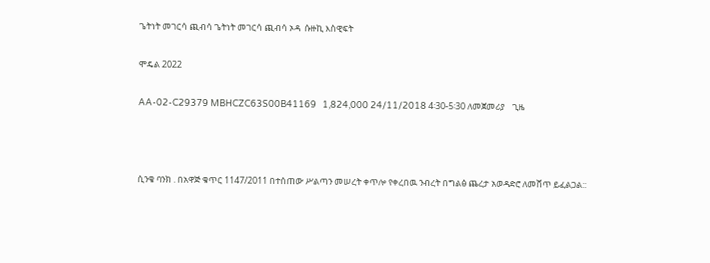ጌትነት መገርሳ ጪብሳ ጌትነት መገርሳ ጪብሳ ኦዳ  ሱዙኪ እስዊፍት

ሞዴል 2022

AA-02-C29379 MBHCZC63S00B41169   1,824,000 24/11/2018 4፡30-5፡30 ለመጀመሪያ    ጊዜ



ሲንቄ ባንክ . በአዋጅ ቁጥር 1147/2011 በተሰጠው ሥልጣን መሠረት ቀጥሎ የቀረበዉ ንብረት በግልፅ ጨረታ አወዳድሮ ለመሸጥ ይፈልጋል::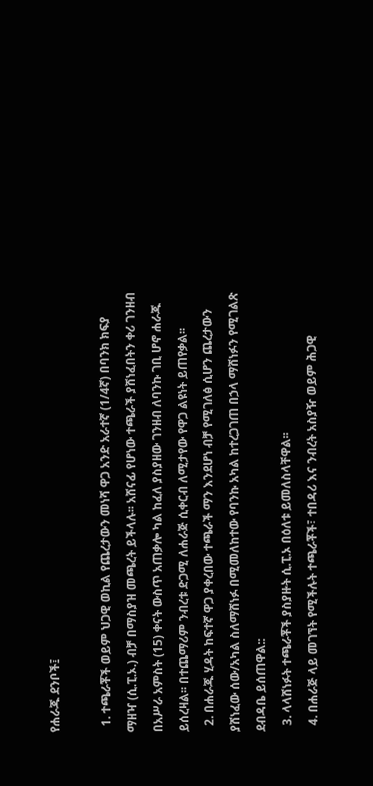የሐራጁ ደንቦች፤

  1. ተጫራቾች ወይም ህጋዊ ወኪል የጨረታውን መነሻ ዋጋ አንድ አራተኛ (1/4ኛ) በባንክ ክፍያ ማዘዣ (ሲ.ፒ.ኦ.) ብቻ በማስያዝ መጫረት ይችላሉ፡፡ አሸናፊ የሆነው ተጫራች ያሸነፈበትን ቀሪ ገንዘብ በአሥራ አምስት (15) ቀናት ውስጥ አጠቃሎ ካል ከፈለ ያስያዘው ገንዘብ ለባንኩ ገቢ ሆኖ ሐራጁ ይሰረዛል፡፡ በተጨማሪም ንብረቱ ድጋሚ ለሐራጅ ሲቀርብ ለሚታየው የዋጋ ልዩነት ይጠየቃል፡፡
  2. በሐራጁ ሂዳት ከፍተኛ ዋጋ ያቀረበው ተጫራች ማን እንደሆነ ብቻ የሚገለፅ ሲሆን ጨረታውን ያሸነፈው ሰው/አካል ስለማሸነፉ በሚመለከተው የባንኩ አካል ከተረጋገጠ በኃላ ማሸነፉን የሚገልጽ ደብዳቤ ይሰጠዋል::
  3. ላላሸነፉት ተጫራቾች ያስያዙት ሲ.ፒ.ኦ በዕለቱ ይመለስላቸዋል፡፡
  4. በሐራጅ ላይ መገኘት የሚችሉት ተጫራቾች፣ ተበዳሪ እና ንብረት አስያዥ ወይም ሕጋዊ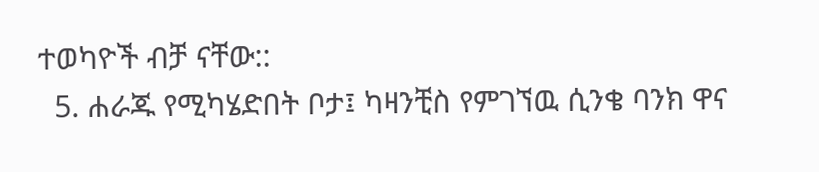ተወካዮች ብቻ ናቸው::
  5. ሐራጁ የሚካሄድበት ቦታ፤ ካዛንቺስ የምገኘዉ ሲንቄ ባንክ ዋና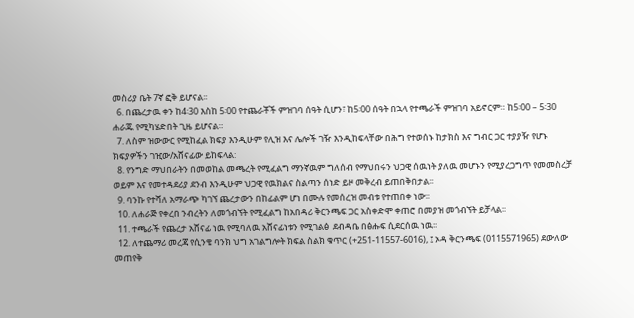መስሪያ ቤት 7ኛ ፎቅ ይሆናል፡፡
  6. በጨረታዉ ቀን ከ4፡30 እስከ 5፡00 የተጨራቾች ምዝገባ ሰዓት ሲሆን፣ ከ5፡00 ሰዓት በኋላ የተጫራች ምዝገባ አይኖርም። ከ5፡00 – 5፡30 ሐራጁ የሚካሄድበት ጊዜ ይሆናል።
  7. ለስም ዝውውር የሚከፈል ክፍያ እንዲሁም የሊዝ እና ሌሎች ገዥ እንዲከፍላቸው በሕግ የተወሰኑ ከታክስ እና ግብር ጋር ተያያዥ የሆኑ ክፍያዎችን ገዢው/አሸናፊው ይከፍላል:
  8. የንግድ ማህበራትን በመወከል መጫረት የሚፈልግ ማንኛዉም ግለሰብ የማህበሩን ህጋዊ ሰዉነት ያለዉ መሆኑን የሚያረጋግጥ የመመስረቻ ወይም እና የመተዳደሪያ ደንብ እንዲሁም ህጋዊ የዉክልና ስልጣን ሰነድ ይዞ መቅረብ ይጠበቅበታል፡፡
  9. ባንኩ የተሻለ አማራጭ ካገኘ ጨረታውን በከፊልም ሆነ በሙሉ የመሰረዝ መብቱ የተጠበቀ ነው፡፡
  10. ለሐራጅ የቀረበ ንብረትን ለመጎብኘት የሚፈልግ ከአበዳሪ ቅርንጫፍ ጋር አስቀድሞ ቀጠሮ በመያዝ መጎብኘት ይቻላል፡፡
  11. ተጫራች የጨረታ አሸናፊ ነዉ የሚባለዉ አሸናፊነቱን የሚገልፅ  ደብዳቤ በፅሑፍ ሲደርሰዉ ነዉ፡፡
  12. ለተጨማሪ መረጃ የሲንቄ ባንክ ህግ አገልግሎት ክፍል ስልክ ቁጥር (+251-11557-6016), ፤ ኦዳ ቅርንጫፍ (0115571965) ደውለው መጠየቅ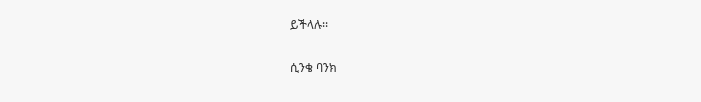ይችላሉ፡፡

ሲንቄ ባንክ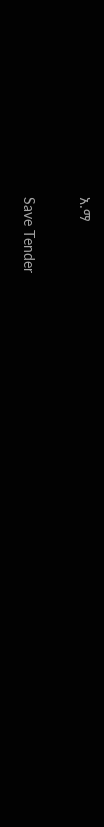አ.ማ

Save Tender